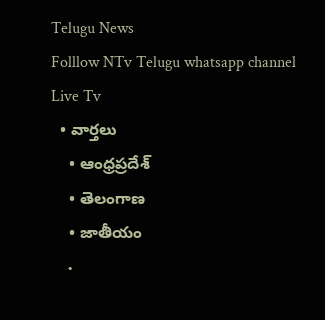Telugu News
Folllow NTv Telugu whatsapp channel Live Tv
  • వార్తలు
    • ఆంధ్రప్రదేశ్
    • తెలంగాణ
    • జాతీయం
    •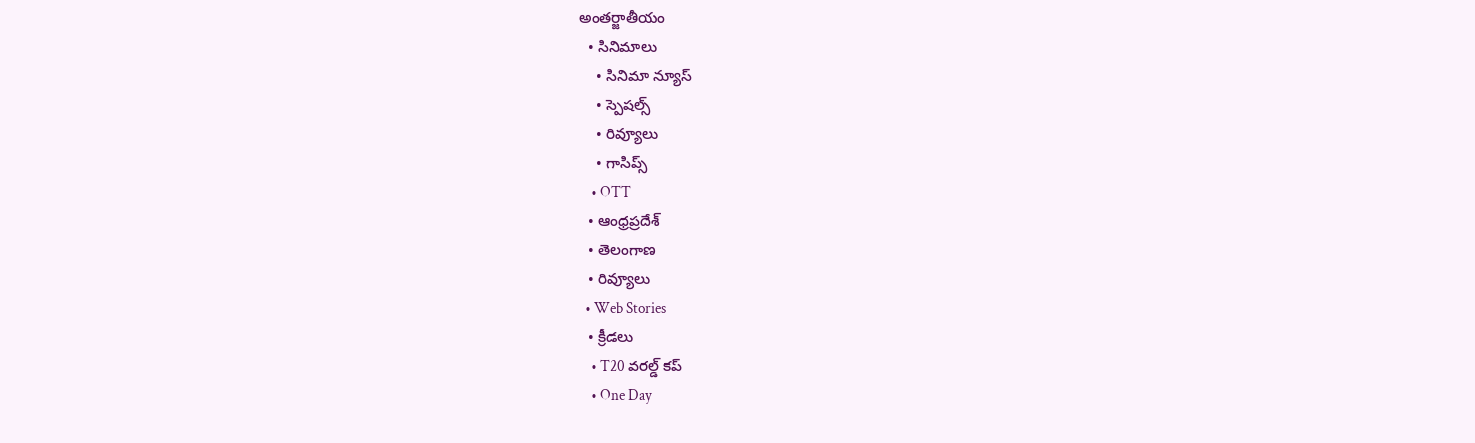అంతర్జాతీయం
  • సినిమాలు
    • సినిమా న్యూస్
    • స్పెషల్స్
    • రివ్యూలు
    • గాసిప్స్
    • OTT
  • ఆంధ్రప్రదేశ్
  • తెలంగాణ
  • రివ్యూలు
  • Web Stories
  • క్రీడలు
    • T20 వరల్డ్ కప్
    • One Day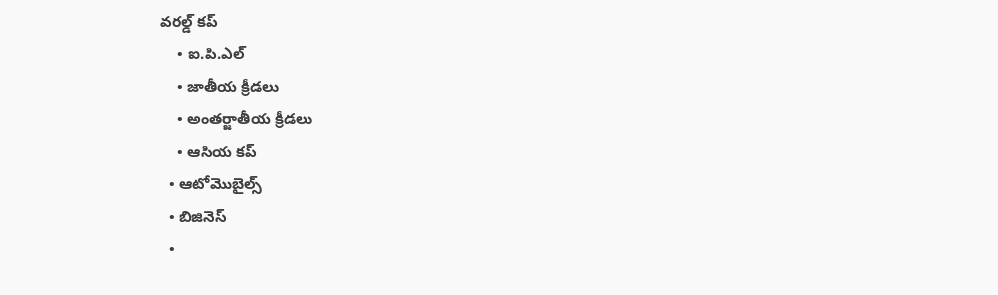వరల్డ్ కప్
    • ఐ.పి.ఎల్
    • జాతీయ క్రీడలు
    • అంతర్జాతీయ క్రీడలు
    • ఆసియ కప్
  • ఆటోమొబైల్స్
  • బిజినెస్‌
  •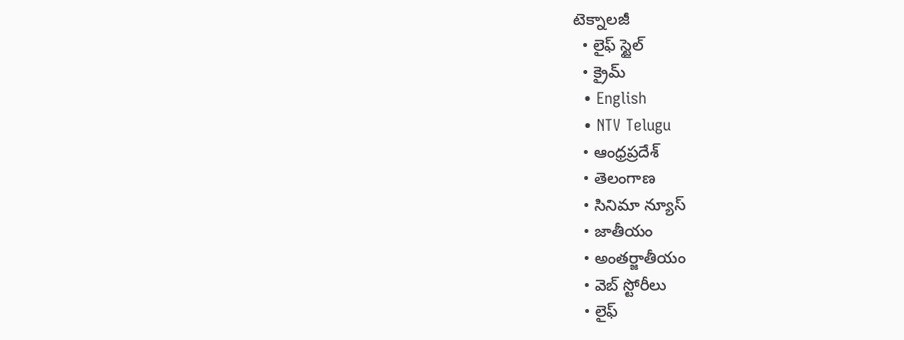టెక్నాలజీ
  • లైఫ్ స్టైల్
  • క్రైమ్
  • English
  • NTV Telugu
  • ఆంధ్రప్రదేశ్
  • తెలంగాణ
  • సినిమా న్యూస్
  • జాతీయం
  • అంతర్జాతీయం
  • వెబ్ స్టోరీలు
  • లైఫ్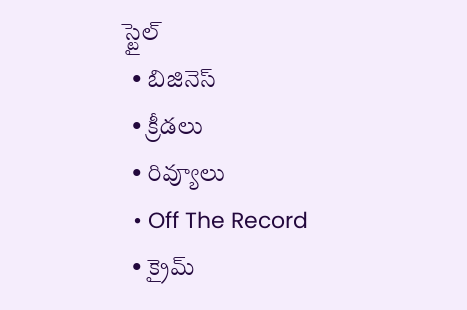స్టైల్
  • బిజినెస్‌
  • క్రీడలు
  • రివ్యూలు
  • Off The Record
  • క్రైమ్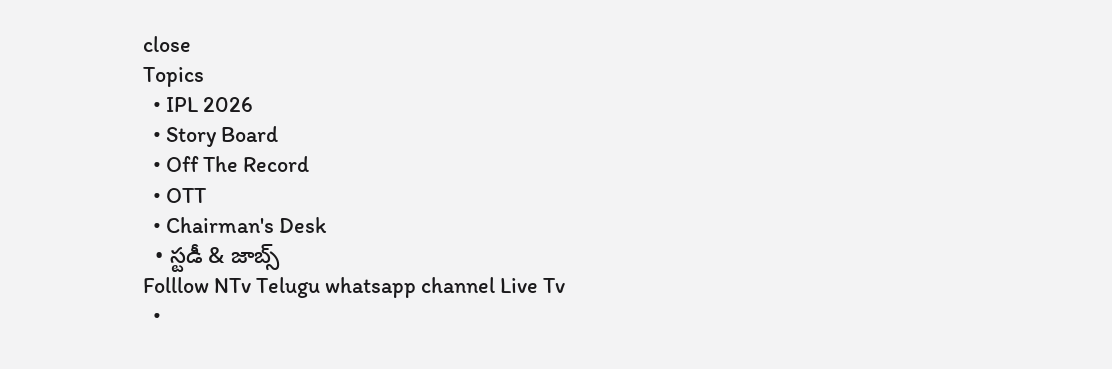close
Topics
  • IPL 2026
  • Story Board
  • Off The Record
  • OTT
  • Chairman's Desk
  • స్టడీ & జాబ్స్
Folllow NTv Telugu whatsapp channel Live Tv
  •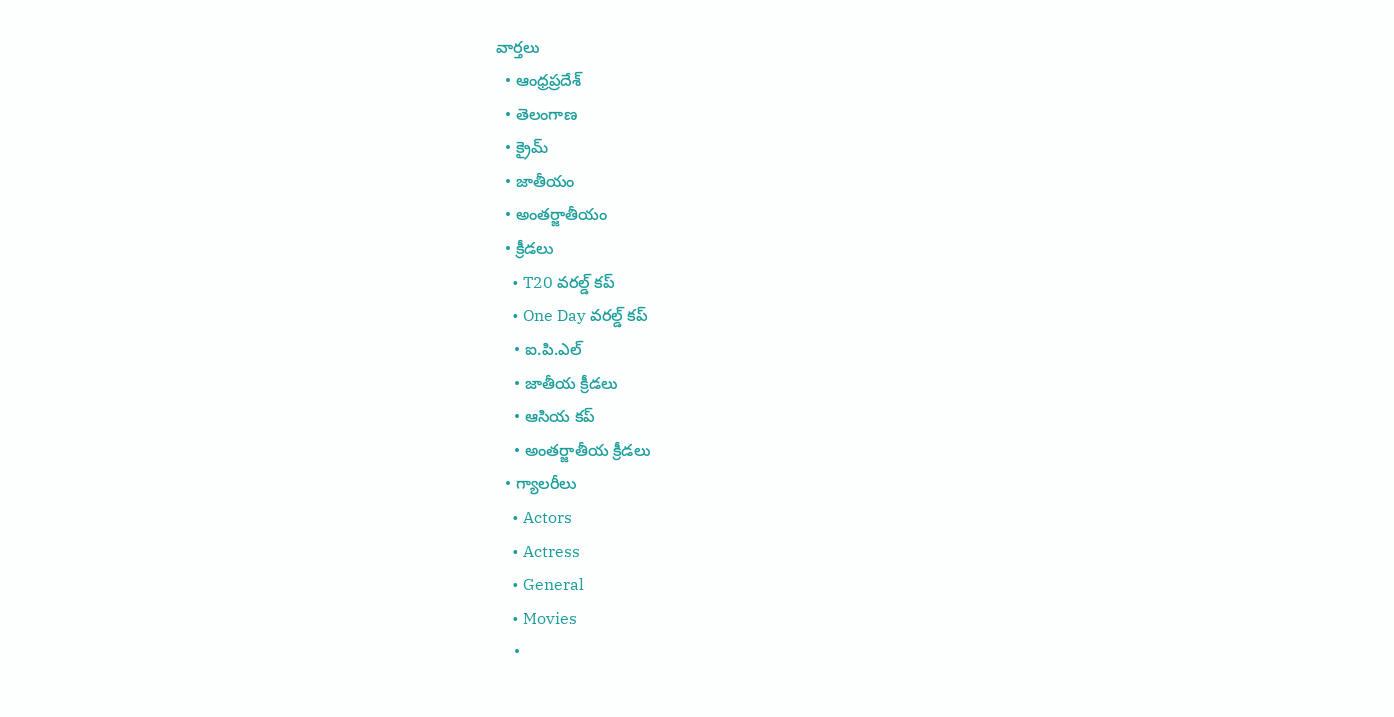వార్తలు
  • ఆంధ్రప్రదేశ్
  • తెలంగాణ
  • క్రైమ్
  • జాతీయం
  • అంతర్జాతీయం
  • క్రీడలు
    • T20 వరల్డ్ కప్
    • One Day వరల్డ్ కప్
    • ఐ.పి.ఎల్
    • జాతీయ క్రీడలు
    • ఆసియ కప్
    • అంతర్జాతీయ క్రీడలు
  • గ్యాలరీలు
    • Actors
    • Actress
    • General
    • Movies
    •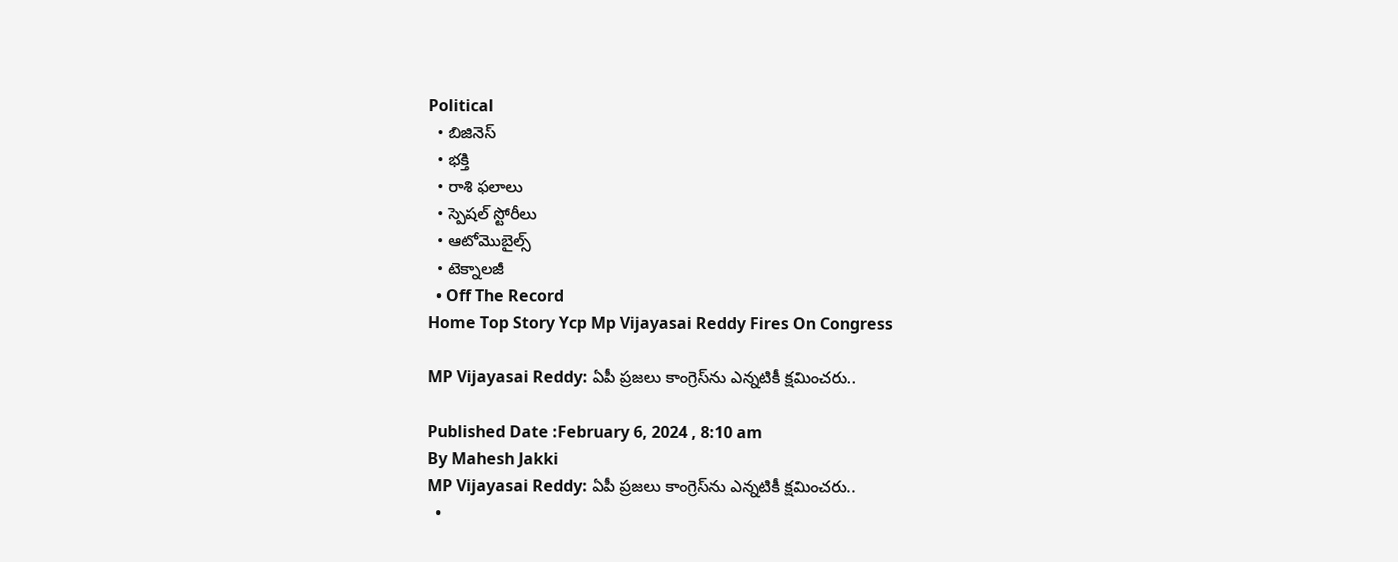Political
  • బిజినెస్‌
  • భక్తి
  • రాశి ఫలాలు
  • స్పెషల్‌ స్టోరీలు
  • ఆటోమొబైల్స్
  • టెక్నాలజీ
  • Off The Record
Home Top Story Ycp Mp Vijayasai Reddy Fires On Congress

MP Vijayasai Reddy: ఏపీ ప్రజలు కాంగ్రెస్‌ను ఎన్నటికీ క్షమించరు..

Published Date :February 6, 2024 , 8:10 am
By Mahesh Jakki
MP Vijayasai Reddy: ఏపీ ప్రజలు కాంగ్రెస్‌ను ఎన్నటికీ క్షమించరు..
  •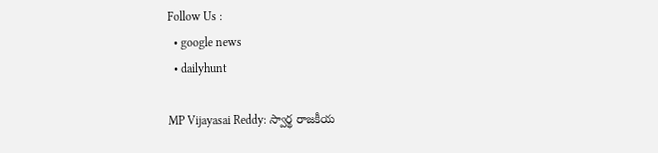Follow Us :
  • google news
  • dailyhunt

MP Vijayasai Reddy: స్వార్థ రాజకీయ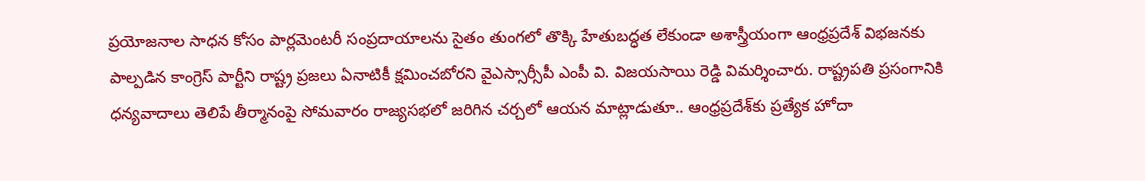ప్రయోజనాల సాధన కోసం పార్లమెంటరీ సంప్రదాయాలను సైతం తుంగలో తొక్కి హేతుబద్ధత లేకుండా అశాస్త్రీయంగా ఆంధ్రప్రదేశ్‌ విభజనకు పాల్పడిన కాంగ్రెస్‌ పార్టీని రాష్ట్ర ప్రజలు ఏనాటికీ క్షమించబోరని వైఎస్సార్సీపీ ఎంపీ వి. విజయసాయి రెడ్డి విమర్శించారు. రాష్ట్రపతి ప్రసంగానికి ధన్యవాదాలు తెలిపే తీర్మానంపై సోమవారం రాజ్యసభలో జరిగిన చర్చలో ఆయన మాట్లాడుతూ.. ఆంధ్రప్రదేశ్‌కు ప్రత్యేక హోదా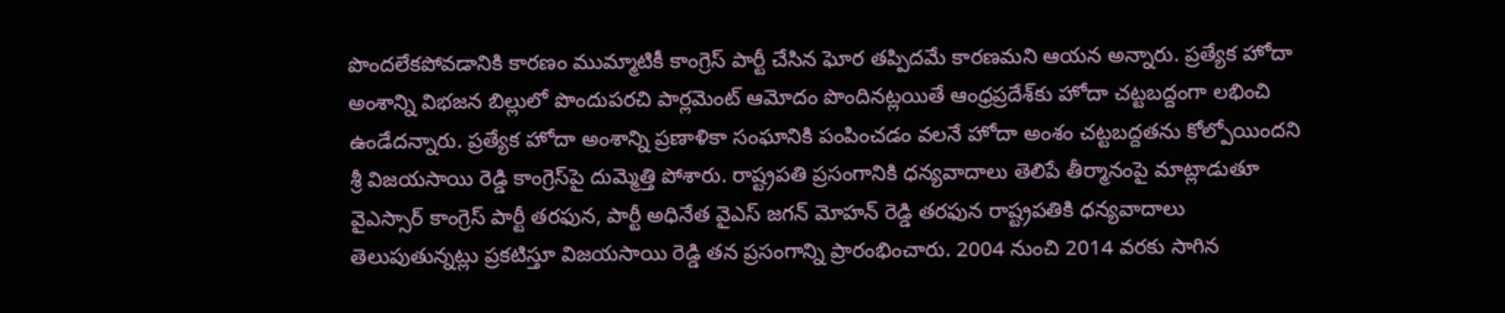పొందలేకపోవడానికి కారణం ముమ్మాటికీ కాంగ్రెస్‌ పార్టీ చేసిన ఘోర తప్పిదమే కారణమని ఆయన అన్నారు. ప్రత్యేక హోదా అంశాన్ని విభజన బిల్లులో పొందుపరచి పార్లమెంట్‌ ఆమోదం పొందినట్లయితే ఆంధ్రప్రదేశ్‌కు హోదా చట్టబద్దంగా లభించి ఉండేదన్నారు. ప్రత్యేక హోదా అంశాన్ని ప్రణాళికా సంఘానికి పంపించడం వలనే హోదా అంశం చట్టబద్దతను కోల్పోయిందని శ్రీ విజయసాయి రెడ్డి కాంగ్రెస్‌పై దుమ్మెత్తి పోశారు. రాష్ట్రపతి ప్రసంగానికి ధన్యవాదాలు తెలిపే తీర్మానంపై మాట్లాడుతూ వైఎస్సార్‌ కాంగ్రెస్‌ పార్టీ తరఫున, పార్టీ అధినేత వైఎస్‌ జగన్‌ మోహన్‌ రెడ్డి తరఫున రాష్ట్రపతికి ధన్యవాదాలు తెలుపుతున్నట్లు ప్రకటిస్తూ విజయసాయి రెడ్డి తన ప్రసంగాన్ని ప్రారంభించారు. 2004 నుంచి 2014 వరకు సాగిన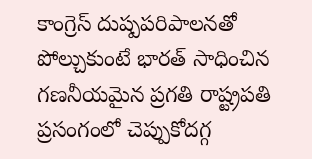కాంగ్రెస్‌ దుష్పపరిపాలనతో పోల్చుకుంటే భారత్‌ సాధించిన గణనీయమైన ప్రగతి రాష్ట్రపతి ప్రసంగంలో చెప్పుకోదగ్గ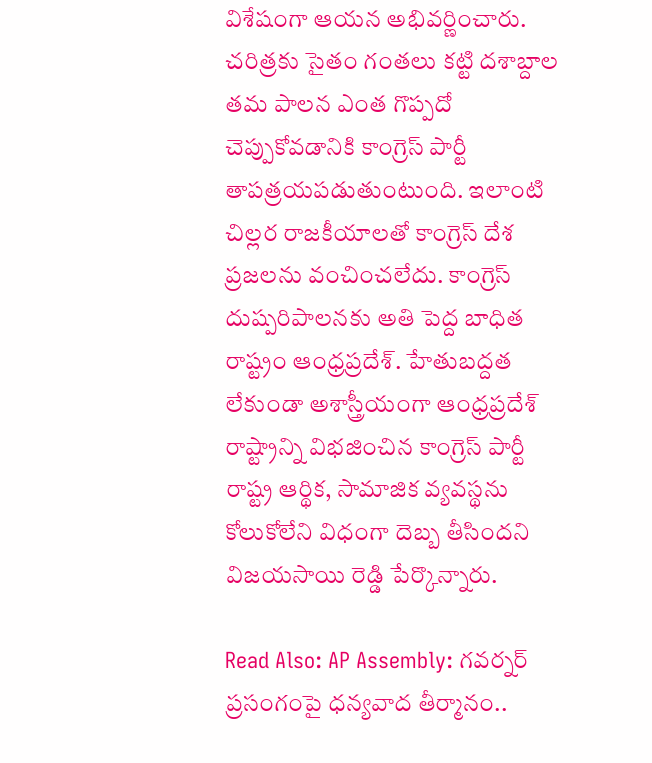విశేషంగా ఆయన అభివర్ణించారు. చరిత్రకు సైతం గంతలు కట్టి దశాబ్దాల తమ పాలన ఎంత గొప్పదో చెప్పుకోవడానికి కాంగ్రెస్‌ పార్టీ తాపత్రయపడుతుంటుంది. ఇలాంటి చిల్లర రాజకీయాలతో కాంగ్రెస్‌ దేశ ప్రజలను వంచించలేదు. కాంగ్రెస్‌ దుష్పరిపాలనకు అతి పెద్ద బాధిత రాష్ట్రం ఆంధ్రప్రదేశ్‌. హేతుబద్దత లేకుండా అశాస్త్రీయంగా ఆంధ్రప్రదేశ్‌ రాష్ట్రాన్ని విభజించిన కాంగ్రెస్‌ పార్టీ రాష్ట్ర ఆర్థిక, సామాజిక వ్యవస్థను కోలుకోలేని విధంగా దెబ్బ తీసిందని విజయసాయి రెడ్డి పేర్కొన్నారు.

Read Also: AP Assembly: గవర్నర్‌ ప్రసంగంపై ధన్యవాద తీర్మానం..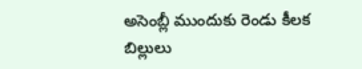అసెంబ్లీ ముందుకు రెండు కీలక బిల్లులు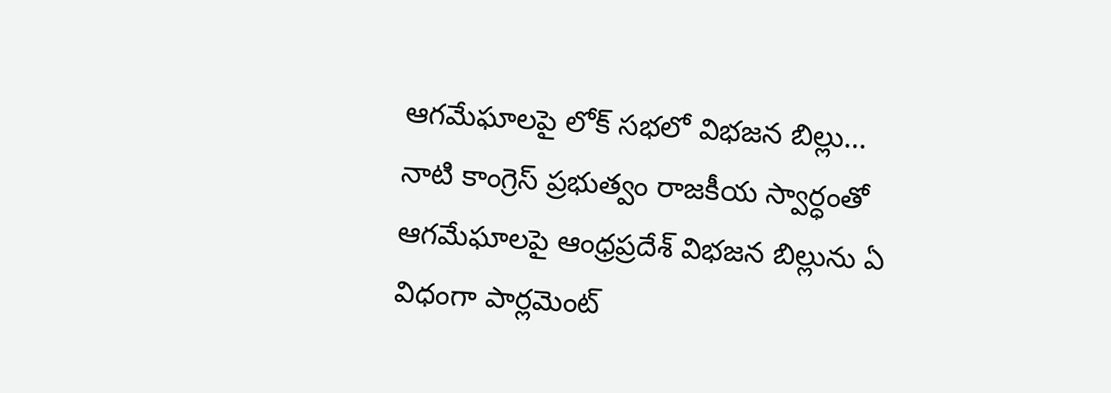ఆగమేఘాలపై లోక్ సభలో విభజన బిల్లు…
నాటి కాంగ్రెస్ ప్రభుత్వం రాజకీయ స్వార్ధంతో ఆగమేఘాలపై ఆంధ్రప్రదేశ్ విభజన బిల్లును ఏ విధంగా పార్లమెంట్‌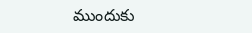ముందుకు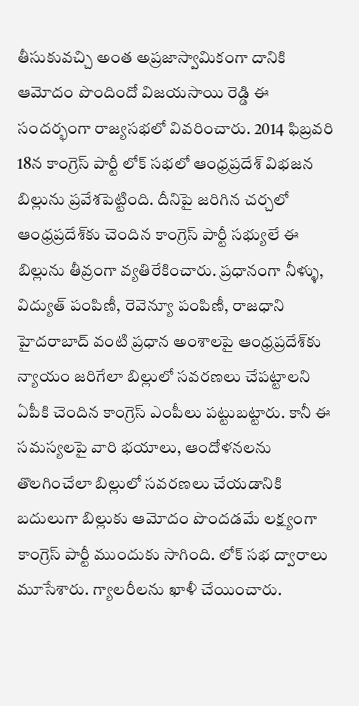తీసుకువచ్చి అంత అప్రజాస్వామికంగా దానికి ఆమోదం పొందిందో విజయసాయి రెడ్డి ఈ సందర్భంగా రాజ్యసభలో వివరించారు. 2014 ఫిబ్రవరి 18న కాంగ్రెస్‌ పార్టీ లోక్‌ సభలో ఆంధ్రప్రదేశ్‌ విభజన బిల్లును ప్రవేశపెట్టింది. దీనిపై జరిగిన చర్చలో ఆంధ్రప్రదేశ్‌కు చెందిన కాంగ్రెస్‌ పార్టీ సభ్యులే ఈ బిల్లును తీవ్రంగా వ్యతిరేకించారు. ప్రధానంగా నీళ్ళు, విద్యుత్‌ పంపిణీ, రెవెన్యూ పంపిణీ, రాజధాని హైదరాబాద్‌ వంటి ప్రధాన అంశాలపై ఆంధ్రప్రదేశ్‌కు న్యాయం జరిగేలా బిల్లులో సవరణలు చేపట్టాలని ఏపీకి చెందిన కాంగ్రెస్‌ ఎంపీలు పట్టుబట్టారు. కానీ ఈ సమస్యలపై వారి భయాలు, ఆందోళనలను తొలగించేలా బిల్లులో సవరణలు చేయడానికి బదులుగా బిల్లుకు ఆమోదం పొందడమే లక్ష్యంగా కాంగ్రెస్‌ పార్టీ ముందుకు సాగింది. లోక్‌ సభ ద్వారాలు మూసేశారు. గ్యాలరీలను ఖాళీ చేయించారు.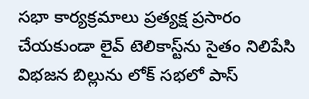సభా కార్యక్రమాలు ప్రత్యక్ష ప్రసారం చేయకుండా లైవ్‌ టెలికాస్ట్‌ను సైతం నిలిపేసి విభజన బిల్లును లోక్‌ సభలో పాస్‌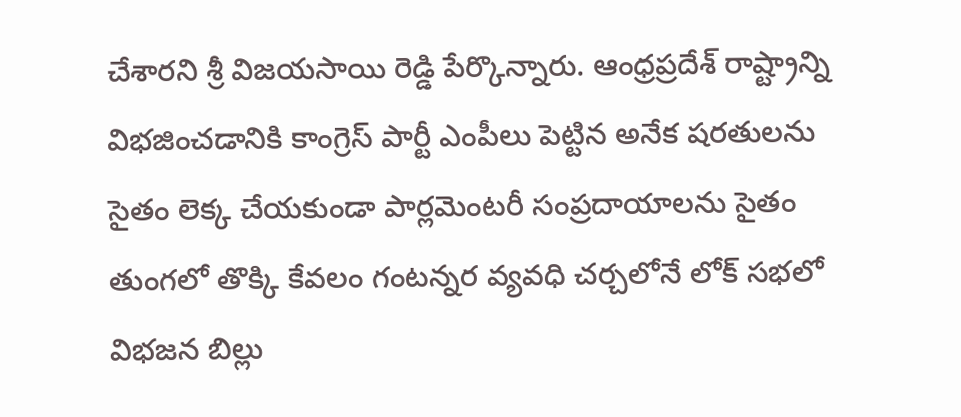చేశారని శ్రీ విజయసాయి రెడ్డి పేర్కొన్నారు. ఆంధ్రప్రదేశ్‌ రాష్ట్రాన్ని విభజించడానికి కాంగ్రెస్‌ పార్టీ ఎంపీలు పెట్టిన అనేక షరతులను సైతం లెక్క చేయకుండా పార్లమెంటరీ సంప్రదాయాలను సైతం తుంగలో తొక్కి కేవలం గంటన్నర వ్యవధి చర్చలోనే లోక్‌ సభలో విభజన బిల్లు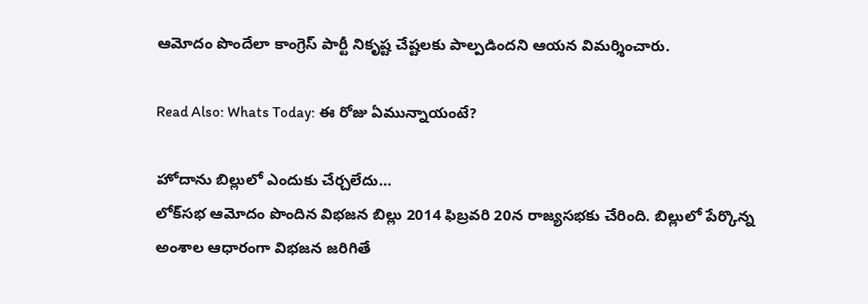ఆమోదం పొందేలా కాంగ్రెస్‌ పార్టీ నికృష్ట చేష్టలకు పాల్పడిందని ఆయన విమర్శించారు.

Read Also: Whats Today: ఈ రోజు ఏమున్నాయంటే?

హోదాను బిల్లులో ఎందుకు చేర్చలేదు…
లోక్‌సభ ఆమోదం పొందిన విభజన బిల్లు 2014 ఫిబ్రవరి 20న రాజ్యసభకు చేరింది. బిల్లులో పేర్కొన్న అంశాల ఆధారంగా విభజన జరిగితే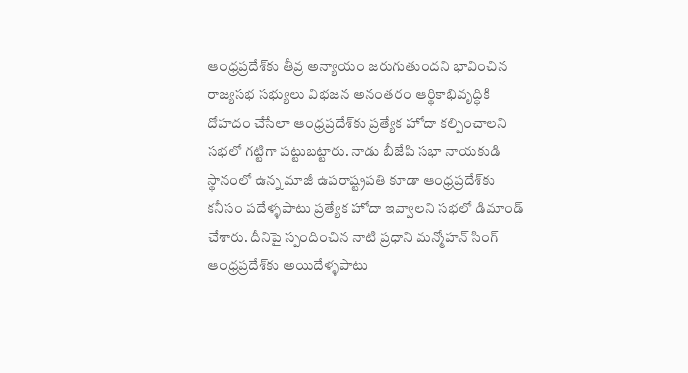ఆంధ్రప్రదేశ్‌కు తీవ్ర అన్యాయం జరుగుతుందని భావించిన రాజ్యసభ సభ్యులు విభజన అనంతరం ఆర్థికాభివృద్ధికి దోహదం చేసేలా ఆంధ్రప్రదేశ్‌కు ప్రత్యేక హోదా కల్పించాలని సభలో గట్టిగా పట్టుబట్టారు. నాడు బీజేపి సభా నాయకుడి స్థానంలో ఉన్న మాజీ ఉపరాష్ట్రపతి కూడా ఆంధ్రప్రదేశ్‌కు కనీసం పదేళ్ళపాటు ప్రత్యేక హోదా ఇవ్వాలని సభలో డిమాండ్‌ చేశారు. దీనిపై స్పందించిన నాటి ప్రధాని మన్మోహన్‌ సింగ్‌ ఆంధ్రప్రదేశ్‌కు అయిదేళ్ళపాటు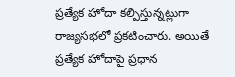ప్రత్యేక హోదా కల్పిస్తున్నట్లుగా రాజ్యసభలో ప్రకటించారు. అయితే ప్రత్యేక హోదాపై ప్రధాన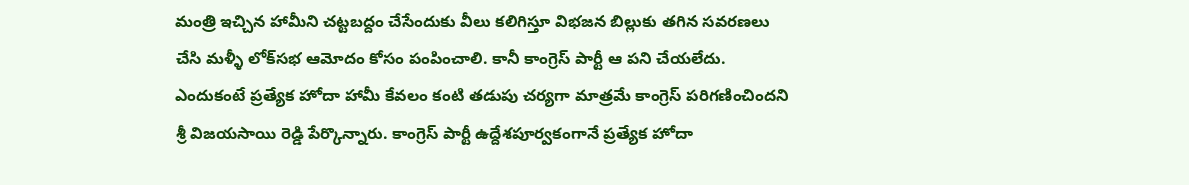మంత్రి ఇచ్చిన హామీని చట్టబద్దం చేసేందుకు వీలు కలిగిస్తూ విభజన బిల్లుకు తగిన సవరణలు చేసి మళ్ళీ లోక్‌సభ ఆమోదం కోసం పంపించాలి. కానీ కాంగ్రెస్‌ పార్టీ ఆ పని చేయలేదు. ఎందుకంటే ప్రత్యేక హోదా హామీ కేవలం కంటి తడుపు చర్యగా మాత్రమే కాంగ్రెస్‌ పరిగణించిందని శ్రీ విజయసాయి రెడ్డి పేర్కొన్నారు. కాంగ్రెస్‌ పార్టీ ఉద్దేశపూర్వకంగానే ప్రత్యేక హోదా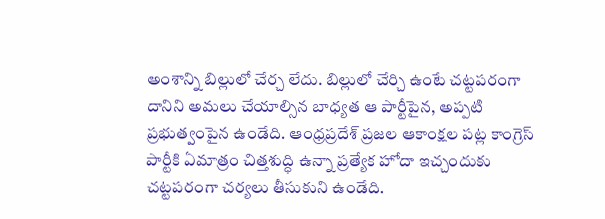అంశాన్ని బిల్లులో చేర్చ లేదు. బిల్లులో చేర్చి ఉంటే చట్టపరంగా దానిని అమలు చేయాల్సిన బాధ్యత ఆ పార్టీపైన, అప్పటి ప్రభుత్వంపైన ఉండేది. ఆంధ్రప్రదేశ్‌ ప్రజల ఆకాంక్షల పట్ల కాంగ్రెస్‌ పార్టీకి ఏమాత్రం చిత్తశుద్ధి ఉన్నా ప్రత్యేక హోదా ఇచ్చందుకు చట్టపరంగా చర్యలు తీసుకుని ఉండేది.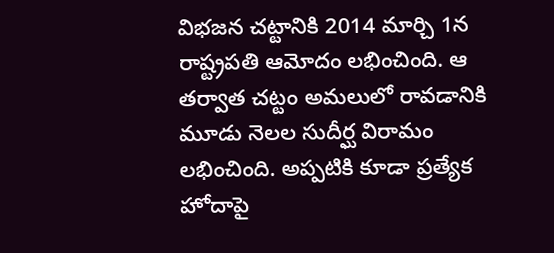విభజన చట్టానికి 2014 మార్చి 1న రాష్ట్రపతి ఆమోదం లభించింది. ఆ తర్వాత చట్టం అమలులో రావడానికి మూడు నెలల సుదీర్ఘ విరామం లభించింది. అప్పటికి కూడా ప్రత్యేక హోదాపై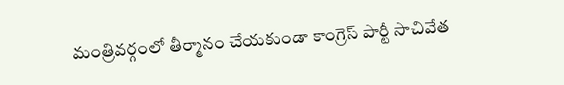మంత్రివర్గంలో తీర్మానం చేయకుండా కాంగ్రెస్‌ పార్టీ సాచివేత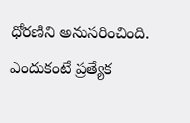ధోరణిని అనుసరించింది. ఎందుకంటే ప్రత్యేక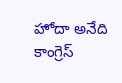హోదా అనేది కాంగ్రెస్‌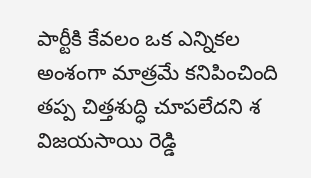పార్టీకి కేవలం ఒక ఎన్నికల అంశంగా మాత్రమే కనిపించింది తప్ప చిత్తశుద్ధి చూపలేదని శ విజయసాయి రెడ్డి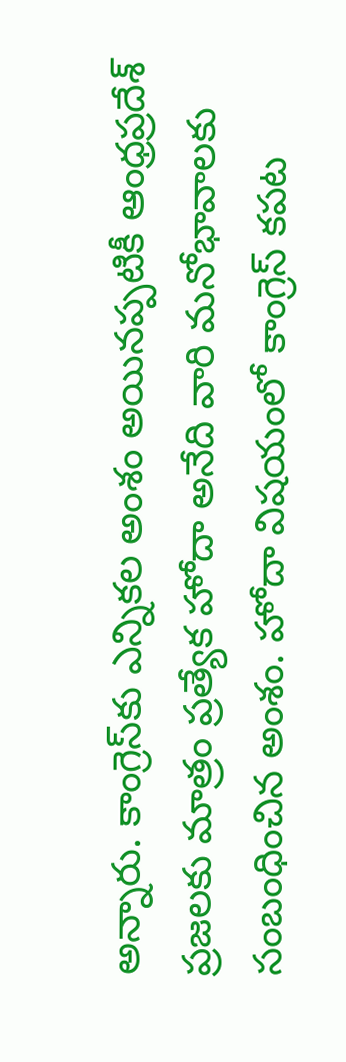అన్నారు. కాంగ్రెస్‌కు ఎన్నికల అంశం అయినప్పటికీ ఆంధ్రప్రదేశ్‌ ప్రజలకు మాత్రం ప్రత్యేక హోదా అనేది వారి మనోభావాలకు సంబంధించిన అంశం. హోదా విషయంలో కాంగ్రెస్‌ కపట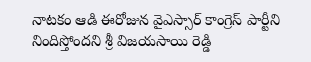నాటకం ఆడి ఈరోజున వైఎస్సార్‌ కాంగ్రెస్‌ పార్టీని నిందిస్తోందని శ్రీ విజయసాయి రెడ్డి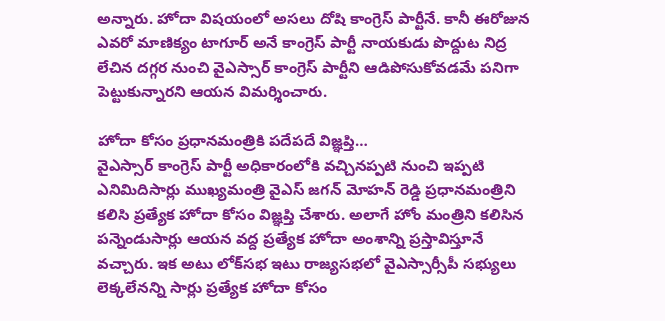అన్నారు. హోదా విషయంలో అసలు దోషి కాంగ్రెస్‌ పార్టీనే. కానీ ఈరోజున ఎవరో మాణిక్యం టాగూర్‌ అనే కాంగ్రెస్‌ పార్టీ నాయకుడు పొద్దుట నిద్ర లేచిన దగ్గర నుంచి వైఎస్సార్‌ కాంగ్రెస్‌ పార్టీని ఆడిపోసుకోవడమే పనిగా పెట్టుకున్నారని ఆయన విమర్శించారు.

హోదా కోసం ప్రధానమంత్రికి పదేపదే విజ్ఞప్తి…
వైఎస్సార్‌ కాంగ్రెస్‌ పార్టీ అధికారంలోకి వచ్చినప్పటి నుంచి ఇప్పటి ఎనిమిదిసార్లు ముఖ్యమంత్రి వైఎస్‌ జగన్‌ మోహన్‌ రెడ్డి ప్రధానమంత్రిని కలిసి ప్రత్యేక హోదా కోసం విజ్ఞప్తి చేశారు. అలాగే హోం మంత్రిని కలిసిన పన్నెండుసార్లు ఆయన వద్ద ప్రత్యేక హోదా అంశాన్ని ప్రస్తావిస్తూనే వచ్చారు. ఇక అటు లోక్‌సభ ఇటు రాజ్యసభలో వైఎస్సార్సీపీ సభ్యులు లెక్కలేనన్ని సార్లు ప్రత్యేక హోదా కోసం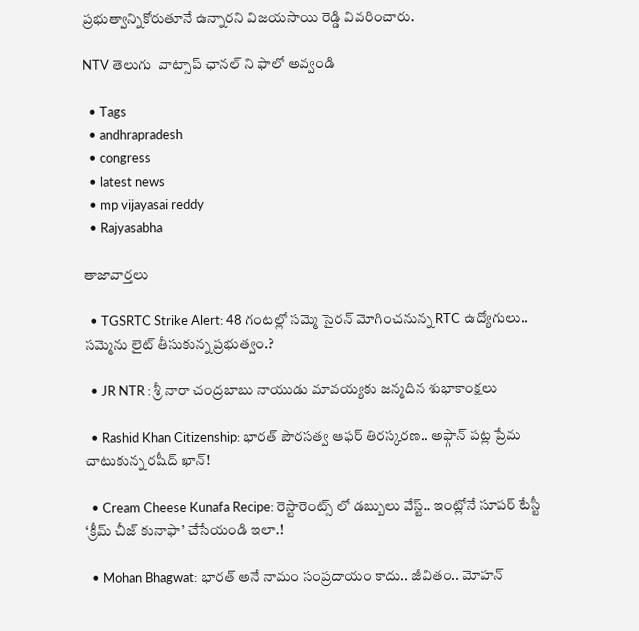ప్రభుత్వాన్నికోరుతూనే ఉన్నారని విజయసాయి రెడ్డి వివరించారు.

NTV తెలుగు  వాట్సాప్ ఛానల్ ని ఫాలో అవ్వండి

  • Tags
  • andhrapradesh
  • congress
  • latest news
  • mp vijayasai reddy
  • Rajyasabha

తాజావార్తలు

  • TGSRTC Strike Alert: 48 గంటల్లో సమ్మె సైరన్ మోగించనున్న RTC ఉద్యోగులు.. సమ్మెను లైట్ తీసుకున్న ప్రభుత్వం.?

  • JR NTR : శ్రీ నారా చంద్రబాబు నాయుడు మావయ్యకు జన్మదిన శుభాకాంక్షలు

  • Rashid Khan Citizenship: భారత్‌ పౌరసత్వ ఆఫర్ తిరస్కరణ.. అఫ్గాన్ పట్ల ప్రేమ చాటుకున్న రషీద్ ఖాన్!

  • Cream Cheese Kunafa Recipe: రెస్టారెంట్స్ లో డబ్బులు వేస్ట్.. ఇంట్లోనే సూపర్ టేస్టీ ‘క్రీమ్ చీజ్ కునాఫా’ చేసేయండి ఇలా.!

  • Mohan Bhagwat: భారత్ అనే నామం సంప్రదాయం కాదు.. జీవితం.. మోహన్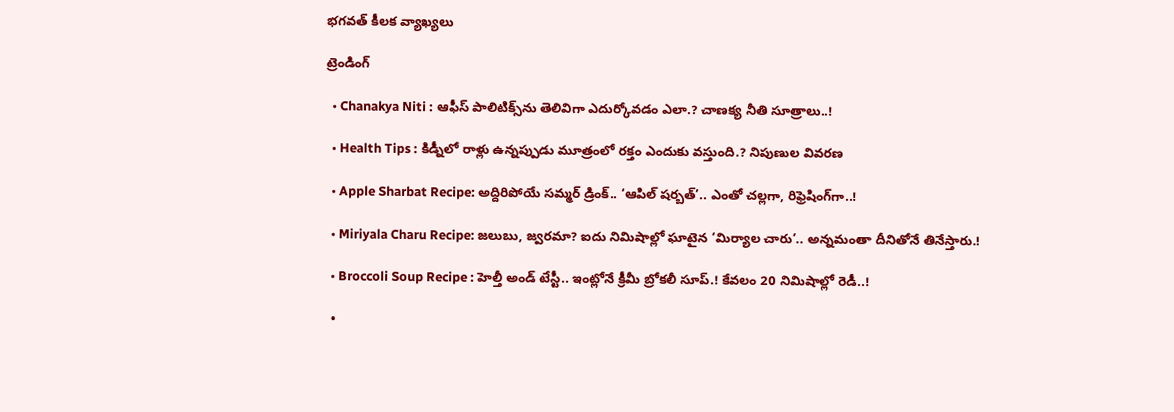భగవత్ కీలక వ్యాఖ్యలు

ట్రెండింగ్‌

  • Chanakya Niti : ఆఫీస్ పాలిటిక్స్‌ను తెలివిగా ఎదుర్కోవడం ఎలా.? చాణక్య నీతి సూత్రాలు..!

  • Health Tips : కిడ్నీలో రాళ్లు ఉన్నప్పుడు మూత్రంలో రక్తం ఎందుకు వస్తుంది.? నిపుణుల వివరణ

  • Apple Sharbat Recipe: అద్దిరిపోయే సమ్మర్ డ్రింక్.. ‘ఆపిల్ షర్బత్’.. ఎంతో చల్లగా, రిఫ్రెషింగ్‌గా..!

  • Miriyala Charu Recipe: జలుబు, జ్వరమా? ఐదు నిమిషాల్లో ఘాటైన ‘మిర్యాల చారు’.. అన్నమంతా దీనితోనే తినేస్తారు.!

  • Broccoli Soup Recipe : హెల్తీ అండ్ టేస్టీ.. ఇంట్లోనే క్రీమీ బ్రోకలీ సూప్.! కేవలం 20 నిమిషాల్లో రెడీ..!

  •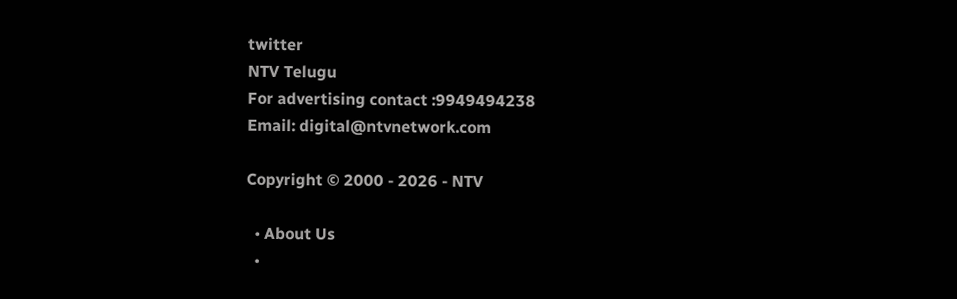twitter
NTV Telugu
For advertising contact :9949494238
Email: digital@ntvnetwork.com

Copyright © 2000 - 2026 - NTV

  • About Us
  •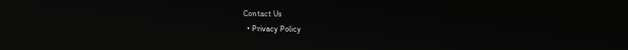Contact Us
  • Privacy Policy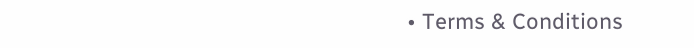• Terms & Conditions